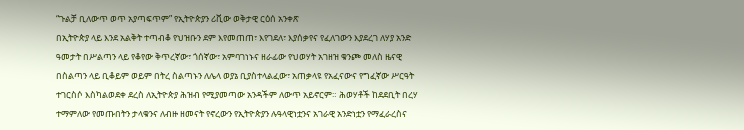“ጉልቻ ቢለውጥ ወጥ አያጣፍጥም” የኢትዮጵያን ሪቪው ወቅታዊ ርዕሰ አንቀጽ
በኢትዮጵያ ላይ እንደ አልቅት ተጣብቆ የህዝቡን ደም እየመጠጠ፣ እየገደለ፣ እያሰቃየና የፈለገውን እያደረገ ለሃያ አንድ ዓመታት በሥልጣን ላይ የቆየው ቅጥረኛው፣ ጎሰኛው፣ አምባገነኑና ዘራፊው የህወሃት አገዘዝ ቁንጮ መለስ ዜናዊ በስልጣን ላይ ቢቆይም ወይም በትረ ስልጣኑን ለሌላ ወያኔ ቢያስተላልፈው፣ አጠቃላዩ የአፈናውና የግፈኛው ሥርዓት ተገርስሶ እስካልወደቀ ደረስ ለኢትዮጵያ ሕዝብ የሚያመጣው አንዳችም ለውጥ አይኖርም። ሕወሃቶች ከደደቢት በረሃ ተማምለው የመጡበትን ታላቁንና ለብዙ ዘመናት የኖረውን የኢትዮጵያን ሉዓላዊነቷንና አገራዊ አንድነቷን የማፈራረስና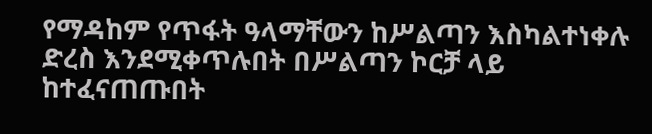የማዳከም የጥፋት ዓላማቸውን ከሥልጣን እስካልተነቀሉ ድረስ እንደሚቀጥሉበት በሥልጣን ኮርቻ ላይ ከተፈናጠጡበት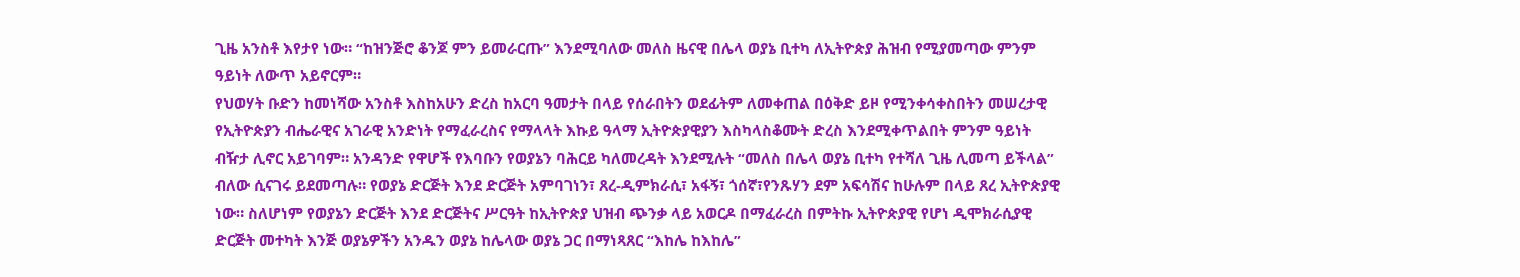ጊዜ አንስቶ እየታየ ነው። “ከዝንጅሮ ቆንጆ ምን ይመራርጡ” እንደሚባለው መለስ ዜናዊ በሌላ ወያኔ ቢተካ ለኢትዮጵያ ሕዝብ የሚያመጣው ምንም ዓይነት ለውጥ አይኖርም።
የህወሃት ቡድን ከመነሻው አንስቶ እስከአሁን ድረስ ከአርባ ዓመታት በላይ የሰራበትን ወደፊትም ለመቀጠል በዕቅድ ይዞ የሚንቀሳቀስበትን መሠረታዊ የኢትዮጵያን ብሔራዊና አገራዊ አንድነት የማፈራረስና የማላላት እኩይ ዓላማ ኢትዮጵያዊያን እስካላስቆሙት ድረስ እንደሚቀጥልበት ምንም ዓይነት ብዥታ ሊኖር አይገባም። አንዳንድ የዋሆች የእባቡን የወያኔን ባሕርይ ካለመረዳት እንደሚሉት “መለስ በሌላ ወያኔ ቢተካ የተሻለ ጊዜ ሊመጣ ይችላል” ብለው ሲናገሩ ይደመጣሉ። የወያኔ ድርጅት እንደ ድርጅት አምባገነን፣ ጸረ-ዲምክራሲ፣ አፋኝ፣ ጎሰኛ፣የንጹሃን ደም አፍሳሽና ከሁሉም በላይ ጸረ ኢትዮጵያዊ ነው። ስለሆነም የወያኔን ድርጅት እንደ ድርጅትና ሥርዓት ከኢትዮጵያ ህዝብ ጭንቃ ላይ አወርዶ በማፈራረስ በምትኩ ኢትዮጵያዊ የሆነ ዲሞክራሲያዊ ድርጅት መተካት እንጅ ወያኔዎችን አንዱን ወያኔ ከሌላው ወያኔ ጋር በማነጻጸር “እከሌ ከእከሌ”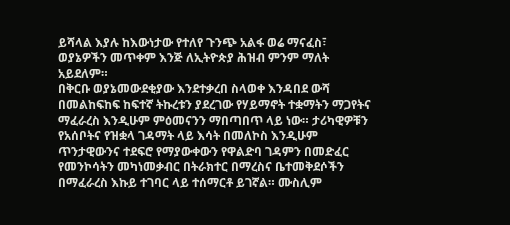ይሻላል እያሉ ከእውነታው የተለየ ጉንጭ አልፋ ወሬ ማናፈስ፣ ወያኔዎችን መጥቀም እንጅ ለኢትዮጵያ ሕዝብ ምንም ማለት አይደለም።
በቅርቡ ወያኔመውደቂያው እንደተቃረበ ስላወቀ እንዳበደ ውሻ በመልከፍከፍ ከፍተኛ ትኩረቱን ያደረገው የሃይማኖት ተቋማትን ማጋየትና ማፈራረስ እንዲሁም ምዕመናንን ማበጣበጥ ላይ ነው። ታሪካዊዎቹን የአሰቦትና የዝቋላ ገዳማት ላይ እሳት በመለኮስ እንዲሁም ጥንታዊውንና ተደፍሮ የማያውቀውን የዋልድባ ገዳምን በመድፈር የመንኮሳትን መካነመቃብር በትራክተር በማረስና ቤተመቅደሶችን በማፈራረስ እኩይ ተገባር ላይ ተሰማርቶ ይገኛል። ሙስሊም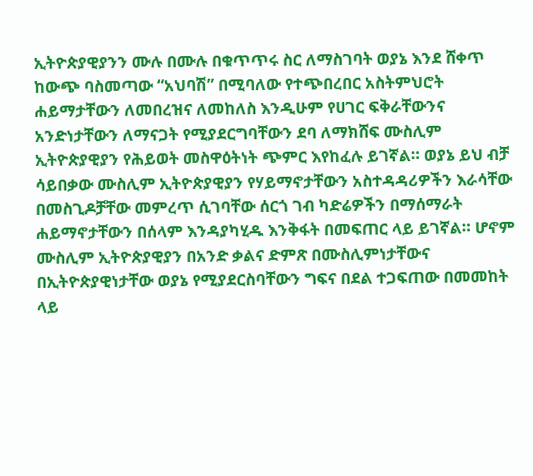ኢትዮጵያዊያንን ሙሉ በሙሉ በቁጥጥሩ ስር ለማስገባት ወያኔ እንደ ሸቀጥ ከውጭ ባስመጣው “አህባሽ” በሚባለው የተጭበረበር አስትምህሮት ሐይማታቸውን ለመበረዝና ለመከለስ እንዲሁም የሀገር ፍቅራቸውንና አንድነታቸውን ለማናጋት የሚያደርግባቸውን ደባ ለማክሸፍ ሙስሊም ኢትዮጵያዊያን የሕይወት መስዋዕትነት ጭምር እየከፈሉ ይገኛል። ወያኔ ይህ ብቻ ሳይበቃው ሙስሊም ኢትዮጵያዊያን የሃይማኖታቸውን አስተዳዳሪዎችን እራሳቸው በመስጊዶቻቸው መምረጥ ሲገባቸው ሰርጎ ገብ ካድሬዎችን በማሰማራት ሐይማኖታቸውን በሰላም እንዳያካሂዱ እንቅፋት በመፍጠር ላይ ይገኛል። ሆኖም ሙስሊም ኢትዮጵያዊያን በአንድ ቃልና ድምጽ በሙስሊምነታቸውና በኢትዮጵያዊነታቸው ወያኔ የሚያደርስባቸውን ግፍና በደል ተጋፍጠው በመመከት ላይ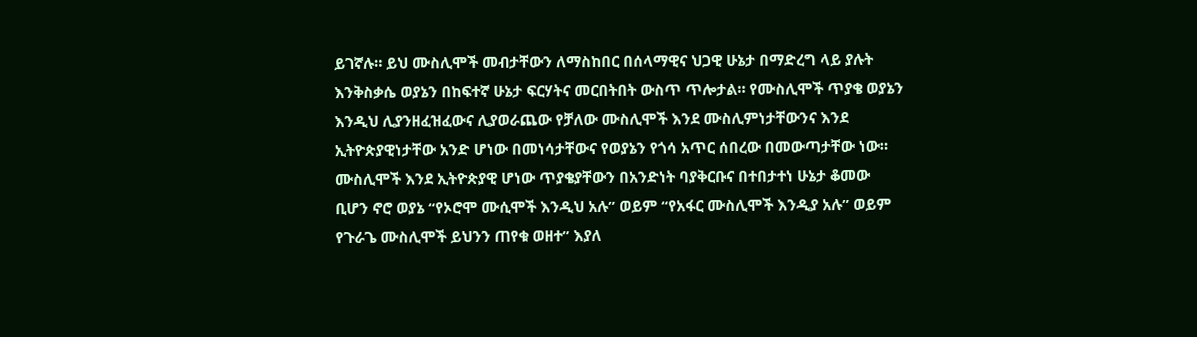ይገኛሉ። ይህ ሙስሊሞች መብታቸውን ለማስከበር በሰላማዊና ህጋዊ ሁኔታ በማድረግ ላይ ያሉት እንቅስቃሴ ወያኔን በከፍተኛ ሁኔታ ፍርሃትና መርበትበት ውስጥ ጥሎታል። የሙስሊሞች ጥያቄ ወያኔን እንዲህ ሊያንዘፈዝፈውና ሊያወራጨው የቻለው ሙስሊሞች እንደ ሙስሊምነታቸውንና እንደ ኢትዮጵያዊነታቸው አንድ ሆነው በመነሳታቸውና የወያኔን የጎሳ አጥር ሰበረው በመውጣታቸው ነው። ሙስሊሞች እንደ ኢትዮጵያዊ ሆነው ጥያቄያቸውን በአንድነት ባያቅርቡና በተበታተነ ሁኔታ ቆመው ቢሆን ኖሮ ወያኔ “የኦሮሞ ሙሲሞች እንዲህ አሉ” ወይም “የአፋር ሙስሊሞች እንዲያ አሉ” ወይም የጉራጌ ሙስሊሞች ይህንን ጠየቁ ወዘተ” እያለ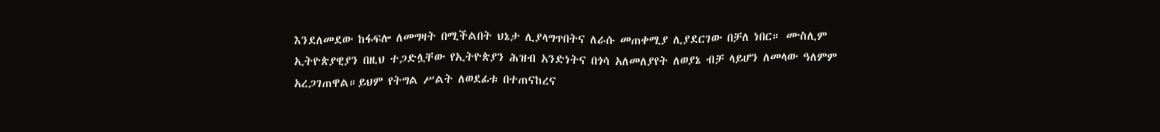እንደለመደው ከፋፍሎ ለመግዛት በሚችልበት ህኔታ ሊያላግጥበትና ለራሱ መጠቀሚያ ሊያደርገው በቻለ ነበር። ሙስሊም ኢትዮጵያዊያን በዚህ ተጋድሏቸው የኢትዮጵያን ሕዝብ አንድነትና በጎሳ አለመለያየት ለወያኔ ብቻ ላይሆን ለመላው ዓለምም አረጋገጠዋል።ይህም የትግል ሥልት ለወደፊቱ በተጠናከረና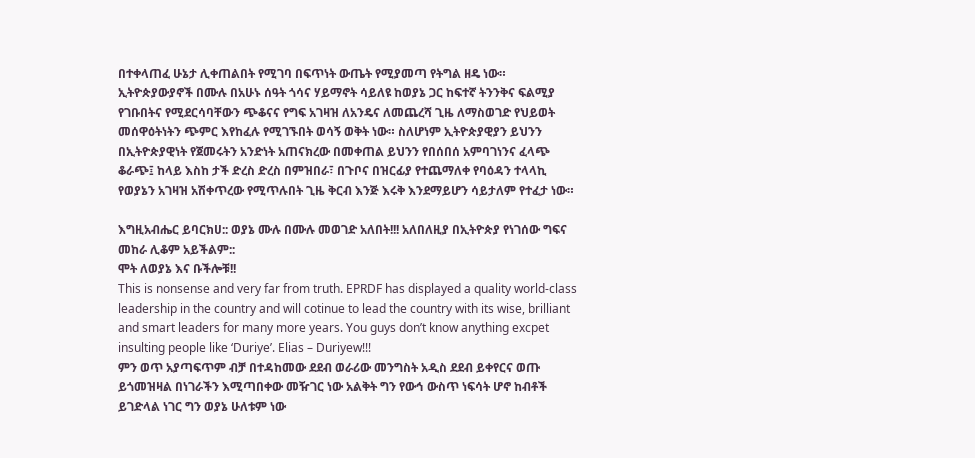በተቀላጠፈ ሁኔታ ሊቀጠልበት የሚገባ በፍጥነት ውጤት የሚያመጣ የትግል ዘዴ ነው።
ኢትዮጵያውያኖች በሙሉ በአሁኑ ሰዓት ጎሳና ሃይማኖት ሳይለዩ ከወያኔ ጋር ከፍተኛ ትንንቅና ፍልሚያ የገቡበትና የሚደርሳባቸውን ጭቆናና የግፍ አገዛዝ ለአንዴና ለመጨረሻ ጊዜ ለማስወገድ የህይወት መሰዋዕትነትን ጭምር እየከፈሉ የሚገኙበት ወሳኝ ወቅት ነው። ስለሆነም ኢትዮጵያዊያን ይህንን በኢትዮጵያዊነት የጀመሩትን አንድነት አጠናክረው በመቀጠል ይህንን የበሰበሰ አምባገነንና ፈላጭ ቆራጭ፤ ከላይ እስከ ታች ድረስ ድረስ በምዝበራ፣ በጉቦና በዝርፊያ የተጨማለቀ የባዕዳን ተላላኪ የወያኔን አገዛዝ አሽቀጥረው የሚጥሉበት ጊዜ ቅርብ እንጅ እሩቅ እንደማይሆን ሳይታለም የተፈታ ነው።

እግዚአብሔር ይባርክሀ:: ወያኔ ሙሉ በሙሉ መወገድ አለበት!!! አለበለዚያ በኢትዮጵያ የነገሰው ግፍና መከራ ሊቆም አይችልም::
ሞት ለወያኔ እና ቡችሎቹ!!
This is nonsense and very far from truth. EPRDF has displayed a quality world-class leadership in the country and will cotinue to lead the country with its wise, brilliant and smart leaders for many more years. You guys don’t know anything excpet insulting people like ‘Duriye’. Elias – Duriyew!!!
ምን ወጥ አያጣፍጥም ብቻ በተዳከመው ደደብ ወራሪው መንግስት አዲስ ደደብ ይቀየርና ወጡ ይጎመዝዛል በነገራችን እሚጣበቀው መዥገር ነው አልቅት ግን የውኅ ውስጥ ነፍሳት ሆኖ ከብቶች ይገድላል ነገር ግን ወያኔ ሁለቱም ነው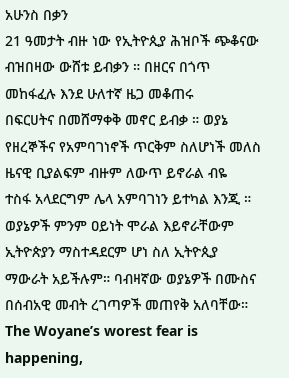አሁንስ በቃን
21 ዓመታት ብዙ ነው የኢትዮጲያ ሕዝቦች ጭቆናው ብዝበዛው ውሸቱ ይብቃን ። በዘርና በጎጥ መከፋፈሉ እንደ ሁለተኛ ዜጋ መቆጠሩ
በፍርሀትና በመሸማቀቅ መኖር ይብቃ ። ወያኔ የዘረኞችና የአምባገነኖች ጥርቅም ስለሆነች መለስ ዜናዊ ቢያልፍም ብዙም ለውጥ ይኖራል ብዬ
ተስፋ አላደርግም ሌላ አምባገነን ይተካል እንጂ ። ወያኔዎች ምንም ዐይነት ሞራል እይኖራቸውም ኢትዮጵያን ማስተዳደርም ሆነ ስለ ኢትዮጲያ ማውራት አይችሉም። ባብዛኛው ወያኔዎች በሙስና በሰብአዊ መብት ረገጣዎች መጠየቅ አለባቸው።
The Woyane’s worest fear is happening,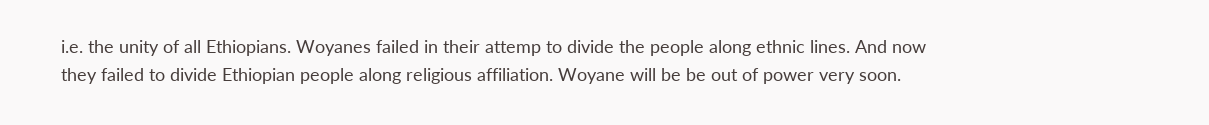i.e. the unity of all Ethiopians. Woyanes failed in their attemp to divide the people along ethnic lines. And now they failed to divide Ethiopian people along religious affiliation. Woyane will be be out of power very soon.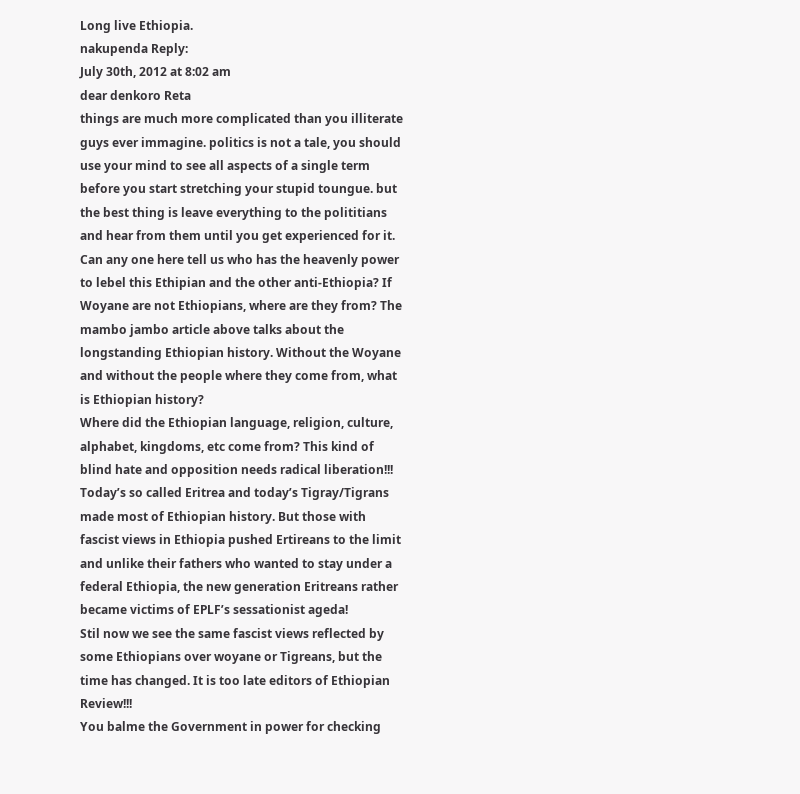Long live Ethiopia.
nakupenda Reply:
July 30th, 2012 at 8:02 am
dear denkoro Reta
things are much more complicated than you illiterate guys ever immagine. politics is not a tale, you should use your mind to see all aspects of a single term before you start stretching your stupid toungue. but the best thing is leave everything to the polititians and hear from them until you get experienced for it.
Can any one here tell us who has the heavenly power to lebel this Ethipian and the other anti-Ethiopia? If Woyane are not Ethiopians, where are they from? The mambo jambo article above talks about the longstanding Ethiopian history. Without the Woyane and without the people where they come from, what is Ethiopian history?
Where did the Ethiopian language, religion, culture, alphabet, kingdoms, etc come from? This kind of blind hate and opposition needs radical liberation!!!
Today’s so called Eritrea and today’s Tigray/Tigrans made most of Ethiopian history. But those with fascist views in Ethiopia pushed Ertireans to the limit and unlike their fathers who wanted to stay under a federal Ethiopia, the new generation Eritreans rather became victims of EPLF’s sessationist ageda!
Stil now we see the same fascist views reflected by some Ethiopians over woyane or Tigreans, but the time has changed. It is too late editors of Ethiopian Review!!!
You balme the Government in power for checking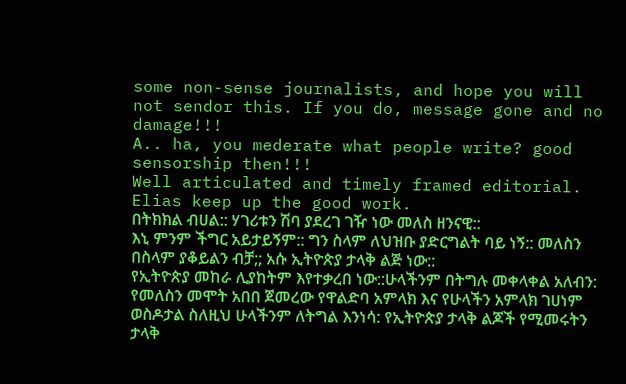some non-sense journalists, and hope you will not sendor this. If you do, message gone and no damage!!!
A.. ha, you mederate what people write? good sensorship then!!!
Well articulated and timely framed editorial. Elias keep up the good work.
በትክክል ብሀል:: ሃገሪቱን ሽባ ያደረገ ገዥ ነው መለስ ዘንናዊ::
እኒ ምንም ችግር አይታይኝም:: ግን ስላም ለህዝቡ ያድርግልት ባይ ነኝ:: መለስን በስላም ያቆይልን ብቻ;; አሱ ኢትዮጵያ ታላቅ ልጅ ነው::
የኢትዮጵያ መከራ ሊያከትም እየተቃረበ ነው::ሁላችንም በትግሉ መቀላቀል አለብን: የመለስን መሞት አበበ ጀመረው የዋልድባ አምላክ እና የሁላችን አምላክ ገሀነም ወስዶታል ስለዚህ ሁላችንም ለትግል እንነሳ: የኢትዮጵያ ታላቅ ልጆች የሚመሩትን ታላቅ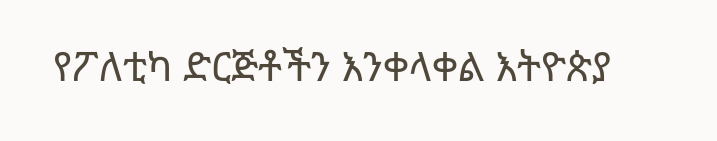የፖለቲካ ድርጅቶችን እንቀላቀል እትዮጵያ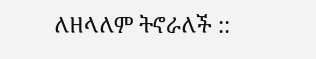ለዘላለም ትኖራለች ::